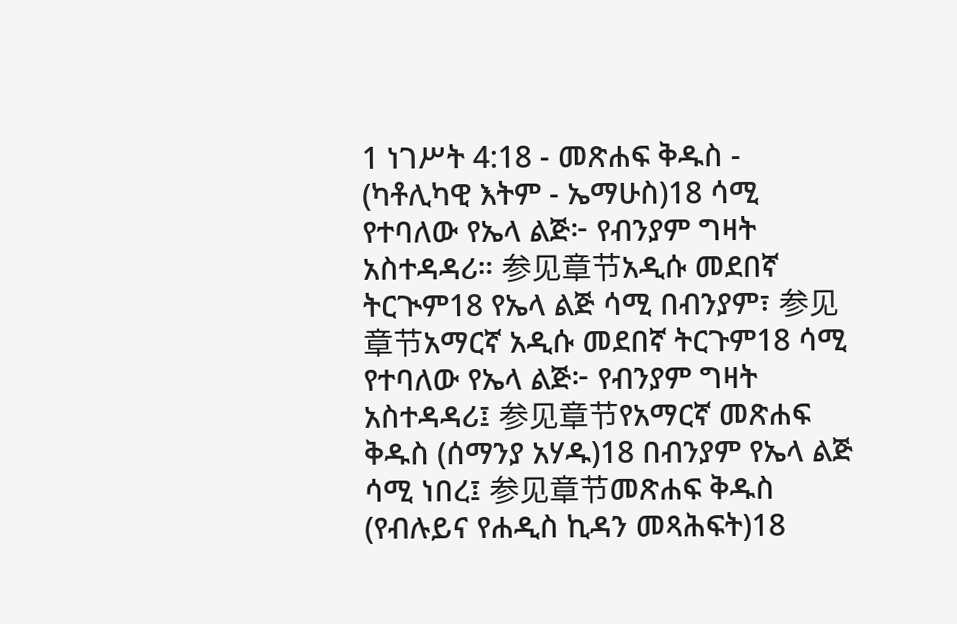1 ነገሥት 4:18 - መጽሐፍ ቅዱስ - (ካቶሊካዊ እትም - ኤማሁስ)18 ሳሚ የተባለው የኤላ ልጅ፦ የብንያም ግዛት አስተዳዳሪ። 参见章节አዲሱ መደበኛ ትርጒም18 የኤላ ልጅ ሳሚ በብንያም፣ 参见章节አማርኛ አዲሱ መደበኛ ትርጉም18 ሳሚ የተባለው የኤላ ልጅ፦ የብንያም ግዛት አስተዳዳሪ፤ 参见章节የአማርኛ መጽሐፍ ቅዱስ (ሰማንያ አሃዱ)18 በብንያም የኤላ ልጅ ሳሚ ነበረ፤ 参见章节መጽሐፍ ቅዱስ (የብሉይና የሐዲስ ኪዳን መጻሕፍት)18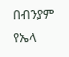በብንያም የኤላ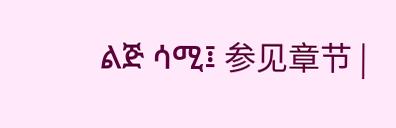ልጅ ሳሚ፤ 参见章节 |